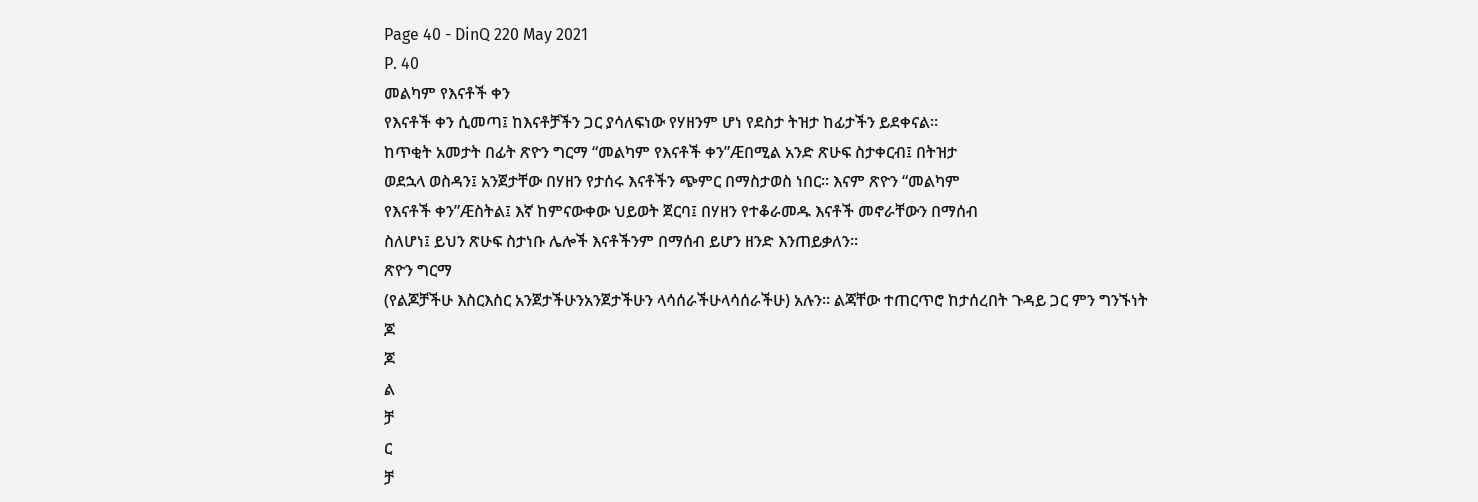Page 40 - DinQ 220 May 2021
P. 40
መልካም የእናቶች ቀን
የእናቶች ቀን ሲመጣ፤ ከእናቶቻችን ጋር ያሳለፍነው የሃዘንም ሆነ የደስታ ትዝታ ከፊታችን ይደቀናል።
ከጥቂት አመታት በፊት ጽዮን ግርማ “መልካም የእናቶች ቀን”Æበሚል አንድ ጽሁፍ ስታቀርብ፤ በትዝታ
ወደኋላ ወስዳን፤ አንጀታቸው በሃዘን የታሰሩ እናቶችን ጭምር በማስታወስ ነበር። እናም ጽዮን “መልካም
የእናቶች ቀን”Æስትል፤ እኛ ከምናውቀው ህይወት ጀርባ፤ በሃዘን የተቆራመዱ እናቶች መኖራቸውን በማሰብ
ስለሆነ፤ ይህን ጽሁፍ ስታነቡ ሌሎች እናቶችንም በማሰብ ይሆን ዘንድ እንጠይቃለን።
ጽዮን ግርማ
(የልጆቻችሁ እስርእስር አንጀታችሁንአንጀታችሁን ላሳሰራችሁላሳሰራችሁ) አሉን። ልጃቸው ተጠርጥሮ ከታሰረበት ጉዳይ ጋር ምን ግንኙነት
ጆ
ጆ
ል
ቻ
ር
ቻ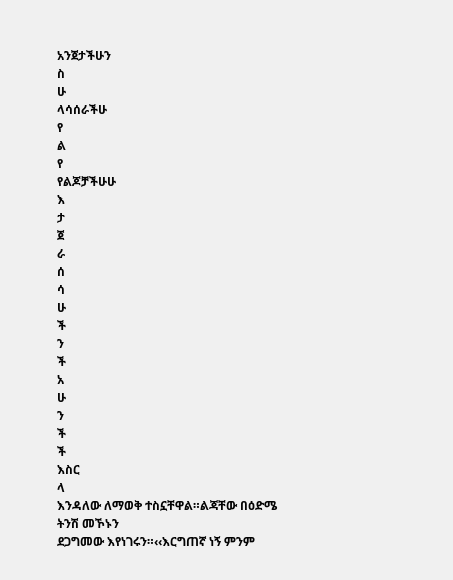አንጀታችሁን
ስ
ሁ
ላሳሰራችሁ
የ
ል
የ
የልጆቻችሁሁ
እ
ታ
ጀ
ራ
ሰ
ሳ
ሁ
ች
ን
ች
አ
ሁ
ን
ች
ች
እስር
ላ
እንዳለው ለማወቅ ተስኗቸዋል።ልጃቸው በዕድሜ ትንሽ መኾኑን
ደጋግመው እየነገሩን።‹‹እርግጠኛ ነኝ ምንም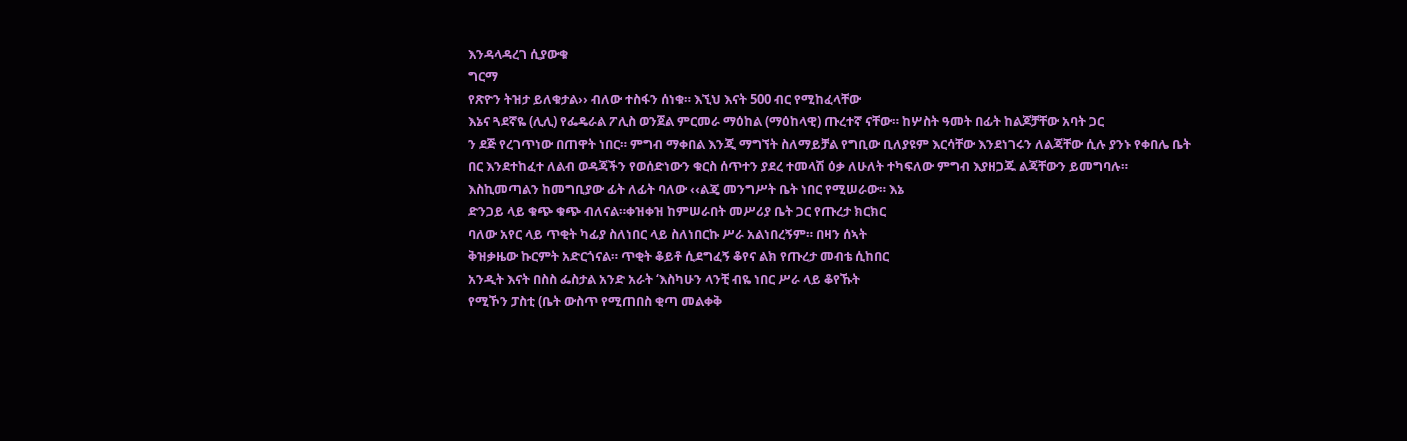እንዳላዳረገ ሲያውቁ
ግርማ
የጽዮን ትዝታ ይለቁታል›› ብለው ተስፋን ሰነቁ። እኚህ እናት 500 ብር የሚከፈላቸው
እኔና ጓደኛዬ (ሊሊ) የፌዴራል ፖሊስ ወንጀል ምርመራ ማዕከል (ማዕከላዊ) ጡረተኛ ናቸው። ከሦስት ዓመት በፊት ከልጆቻቸው አባት ጋር
ን ደጅ የረገጥነው በጠዋት ነበር። ምግብ ማቀበል እንጂ ማግኘት ስለማይቻል የግቢው ቢለያዩም እርሳቸው እንደነገሩን ለልጃቸው ሲሉ ያንኑ የቀበሌ ቤት
በር እንደተከፈተ ለልብ ወዳጃችን የወሰድነውን ቁርስ ሰጥተን ያደረ ተመላሽ ዕቃ ለሁለት ተካፍለው ምግብ እያዘጋጁ ልጃቸውን ይመግባሉ።
እስኪመጣልን ከመግቢያው ፊት ለፊት ባለው ‹‹ልጄ መንግሥት ቤት ነበር የሚሠራው። እኔ
ድንጋይ ላይ ቁጭ ቁጭ ብለናል።ቀዝቀዝ ከምሠራበት መሥሪያ ቤት ጋር የጡረታ ክርክር
ባለው አየር ላይ ጥቂት ካፊያ ስለነበር ላይ ስለነበርኩ ሥራ አልነበረኝም። በዛን ሰኣት
ቅዝቃዜው ኩርምት አድርጎናል። ጥቂት ቆይቶ ሲደግፈኝ ቆየና ልክ የጡረታ መብቴ ሲከበር
አንዲት እናት በስስ ፌስታል አንድ አራት ‘እስካሁን ላንቺ ብዬ ነበር ሥራ ላይ ቆየኹት
የሚኾን ፓስቲ (ቤት ውስጥ የሚጠበስ ቂጣ መልቀቅ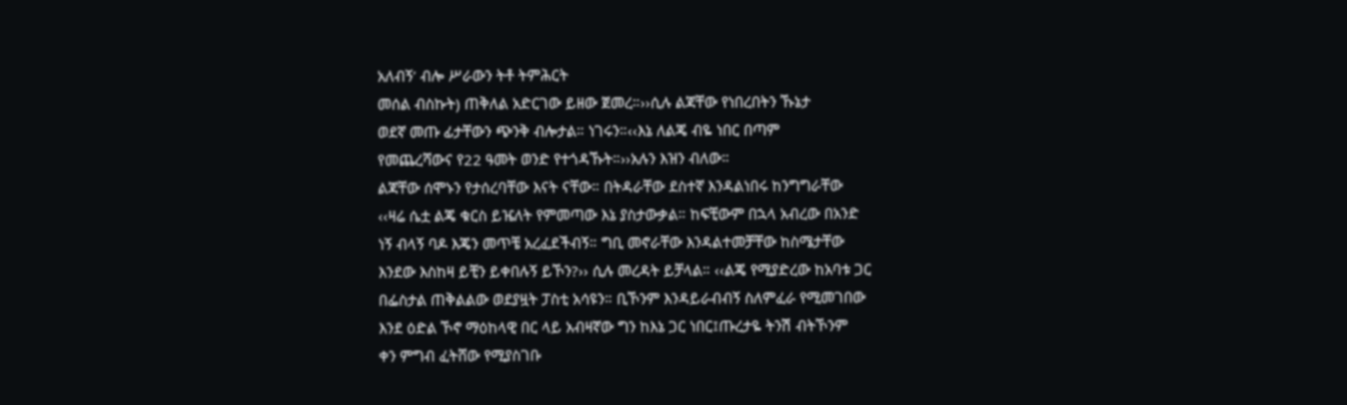አለብኝ’ ብሎ ሥራውን ትቶ ትምሕርት
መሰል ብስኩት) ጠቅለል አድርገው ይዘው ጀመረ።››ሲሉ ልጃቸው የነበረበትን ኹኔታ
ወደኛ መጡ ፊታቸውን ጭንቅ ብሎታል። ነገሩን።‹‹እኔ ለልጄ ብዬ ነበር በጣም
የመጨረሻውና የ22 ዓመት ወንድ የተጎዳኹት።››አሉን እዝን ብለው።
ልጃቸው ሰሞኑን የታሰረባቸው እናት ናቸው። በትዳራቸው ደስተኛ እንዳልነበሩ ከንግግራቸው
‹‹ዛሬ ሴቷ ልጄ ቁርስ ይዤለት የምመጣው እኔ ያስታውቃል። ከፍቺውም በኋላ አብረው በአንድ
ነኝ ብላኝ ባዶ እጄን መጥቼ አረፈደችብኝ። ግቢ መኖራቸው እንዳልተመቻቸው ከስሜታቸው
እንደው እስከዛ ይቺን ይቀበሉኝ ይኾን?›› ሲሉ መረዳት ይቻላል። ‹‹ልጄ የሚያድረው ከአባቱ ጋር
በፌስታል ጠቅልልው ወደያዟት ፓስቲ አሳዩን። ቢኾንም እንዳይራብብኝ ስለምፈራ የሚመገበው
እንደ ዕድል ኾኖ ማዕከላዊ በር ላይ አብዛኛው ግን ከእኔ ጋር ነበር፤ጡረታዬ ትንሽ ብትኾንም
ቀን ምግብ ፈትሸው የሚያስገቡ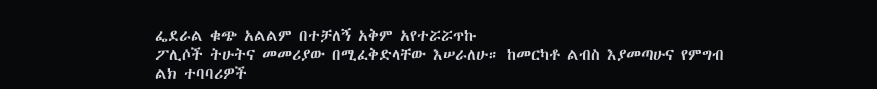ፌደራል ቁጭ አልልም በተቻለኝ አቅም አየተሯሯጥኩ
ፖሊሶች ትሁትና መመሪያው በሚፈቅድላቸው እሠራለሁ። ከመርካቶ ልብስ እያመጣሁና የምግብ
ልክ ተባባሪዎች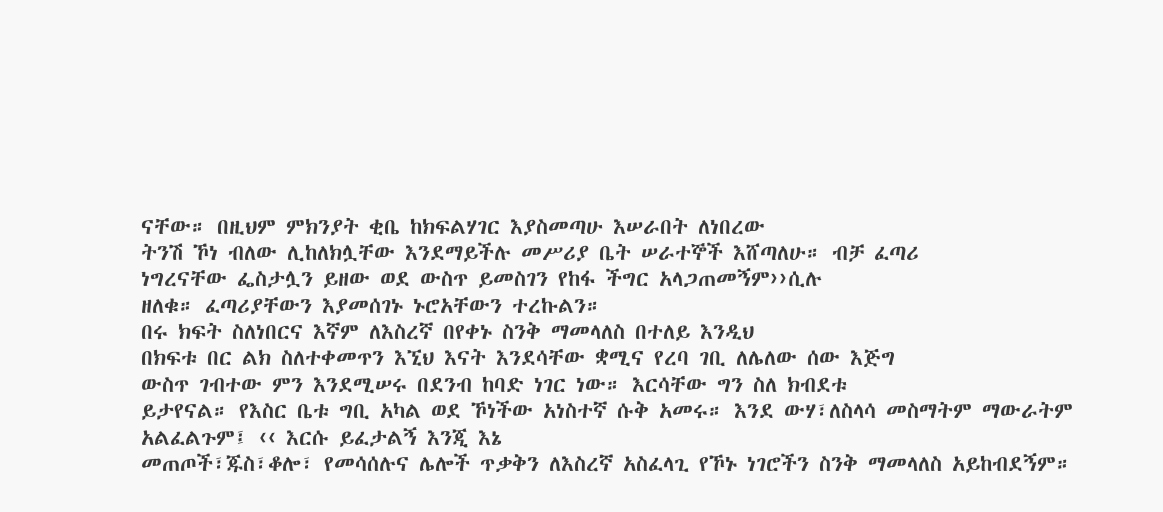ናቸው። በዚህም ምክንያት ቂቤ ከክፍልሃገር እያስመጣሁ እሠራበት ለነበረው
ትንሽ ኾነ ብለው ሊከለክሏቸው እንደማይችሉ መሥሪያ ቤት ሠራተኞች እሸጣለሁ። ብቻ ፈጣሪ
ነግረናቸው ፌስታሏን ይዘው ወደ ውስጥ ይመስገን የከፋ ችግር አላጋጠመኝም››ሲሉ
ዘለቁ። ፈጣሪያቸውን እያመሰገኑ ኑሮአቸውን ተረኩልን።
በሩ ክፍት ስለነበርና እኛም ለእስረኛ በየቀኑ ስንቅ ማመላለስ በተለይ እንዲህ
በክፍቱ በር ልክ ስለተቀመጥን እኚህ እናት እንደሳቸው ቋሚና የረባ ገቢ ለሌለው ሰው እጅግ
ውስጥ ገብተው ምን እንደሚሠሩ በደንብ ከባድ ነገር ነው። እርሳቸው ግን ስለ ክብደቱ
ይታየናል። የእስር ቤቱ ግቢ አካል ወደ ኾነችው አነስተኛ ሱቅ አመሩ። እንደ ውሃ፣ለስላሳ መስማትም ማውራትም አልፈልጉም፤ ‹‹ እርሱ ይፈታልኝ እንጂ እኔ
መጠጦች፣ጁስ፣ቆሎ፣ የመሳሰሉና ሌሎች ጥቃቅን ለእስረኛ አስፈላጊ የኾኑ ነገሮችን ስንቅ ማመላለስ አይከብደኝም።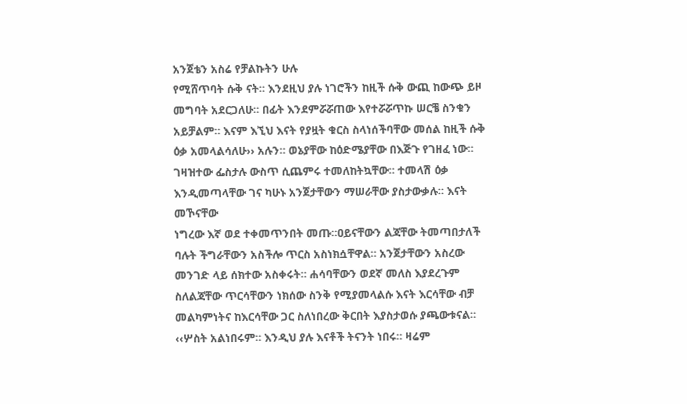አንጀቴን አስሬ የቻልኩትን ሁሉ
የሚሸጥባት ሱቅ ናት። እንደዚህ ያሉ ነገሮችን ከዚች ሱቅ ውጪ ከውጭ ይዞ መግባት አደርጋለሁ። በፊት እንደምሯሯጠው እየተሯሯጥኩ ሠርቼ ስንቁን
አይቻልም። እናም እኚህ እናት የያዟት ቁርስ ስላነሰችባቸው መሰል ከዚች ሱቅ ዕቃ አመላልሳለሁ›› አሉን። ወኔያቸው ከዕድሜያቸው በእጅጉ የገዘፈ ነው።
ገዛዝተው ፌስታሉ ውስጥ ሲጨምሩ ተመለከትኳቸው። ተመላሽ ዕቃ እንዲመጣላቸው ገና ካሁኑ አንጀታቸውን ማሠራቸው ያስታውቃሉ። እናት መኾናቸው
ነግረው እኛ ወደ ተቀመጥንበት መጡ።ዐይናቸውን ልጃቸው ትመጣበታለች ባሉት ችግራቸውን አስችሎ ጥርስ አስነክሷቸዋል። አንጀታቸውን አስረው
መንገድ ላይ ሰክተው አስቀሩት። ሐሳባቸውን ወደኛ መለስ እያደረጉም ስለልጃቸው ጥርሳቸውን ነክሰው ስንቅ የሚያመላልሱ እናት እርሳቸው ብቻ
መልካምነትና ከእርሳቸው ጋር ስለነበረው ቅርበት እያስታወሱ ያጫውቱናል። ‹‹ሦስት አልነበሩም። እንዲህ ያሉ እናቶች ትናንት ነበሩ። ዛሬም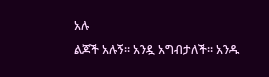አሉ
ልጆች አሉኝ። አንዷ አግብታለች። አንዱ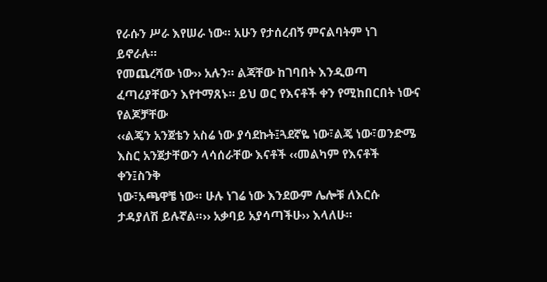የራሱን ሥራ እየሠራ ነው። አሁን የታሰረብኝ ምናልባትም ነገ ይኖራሉ።
የመጨረሻው ነው›› አሉን። ልጃቸው ከገባበት እንዲወጣ ፈጣሪያቸውን እየተማጸኑ። ይህ ወር የእናቶች ቀን የሚከበርበት ነውና የልጆቻቸው
‹‹ልጄን አንጀቴን አስሬ ነው ያሳደኩት፤ጓደኛዬ ነው፣ልጄ ነው፣ወንድሜ እስር አንጀታቸውን ላሳሰራቸው እናቶች ‹‹መልካም የእናቶች ቀን፤ስንቅ
ነው፣አጫዋቼ ነው። ሁሉ ነገሬ ነው እንደውም ሌሎቹ ለእርሱ ታዳያለሽ ይሉኛል።›› አቃባይ አያሳጣችሁ›› እላለሁ።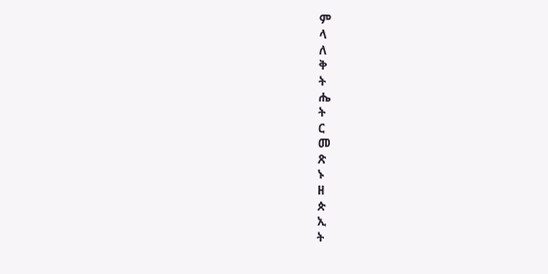ም
ላ
ለ
ቅ
ት
ሔ
ት
ር
መ
ጽ
ኑ
ዘ
ጵ
ኢ
ት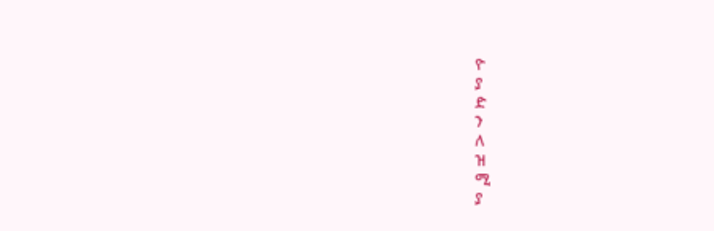ዮ
ያ
ድ
ን
ለ
ዝ
ሚ
ያ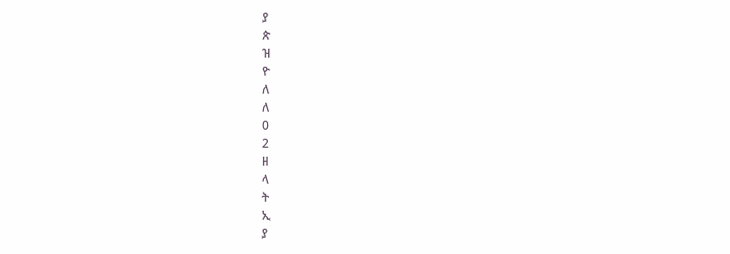ያ
ጵ
ዝ
ዮ
ለ
ለ
0
2
ዘ
ላ
ት
ኢ
ያ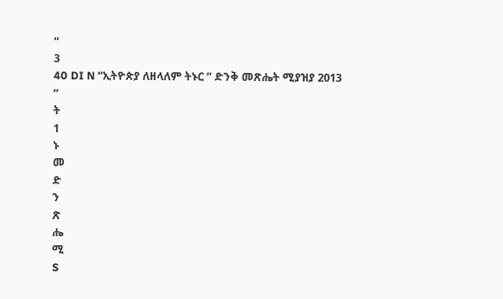“
3
40 DI N “ኢትዮጵያ ለዘላለም ትኑር ” ድንቅ መጽሔት ሚያዝያ 2013
”
ት
1
ኑ
መ
ድ
ን
ጽ
ሔ
ሚ
S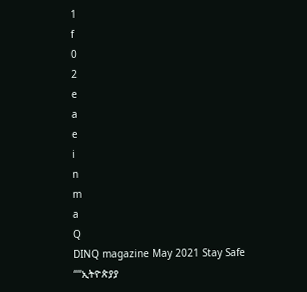1
f
0
2
e
a
e
i
n
m
a
Q
DINQ magazine May 2021 Stay Safe
““ኢትዮጵያያ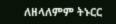ለዘላለምም ትኑርር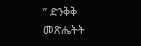” ድንቅቅ መጽሔትት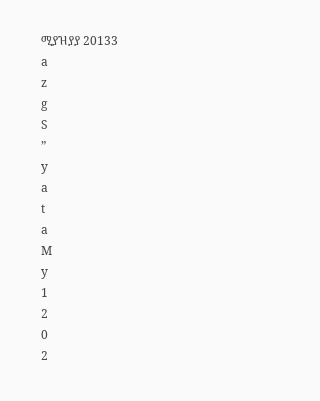ሚያዝያያ 20133
a
z
g
S
”
y
a
t
a
M
y
1
2
0
2